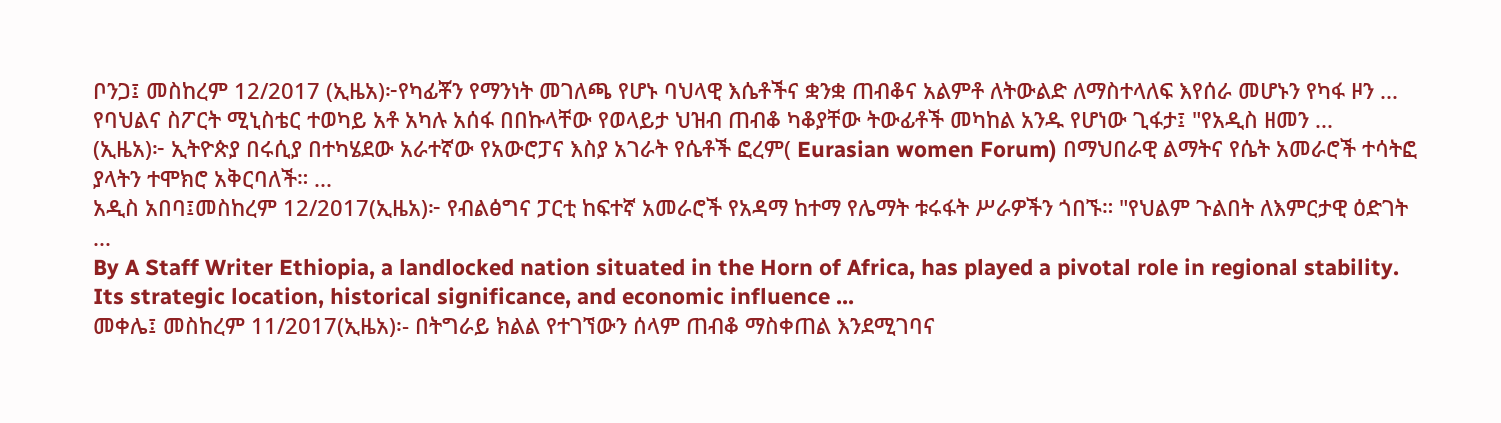ቦንጋ፤ መስከረም 12/2017 (ኢዜአ)፦የካፊቾን የማንነት መገለጫ የሆኑ ባህላዊ እሴቶችና ቋንቋ ጠብቆና አልምቶ ለትውልድ ለማስተላለፍ እየሰራ መሆኑን የካፋ ዞን ...
የባህልና ስፖርት ሚኒስቴር ተወካይ አቶ አካሉ አሰፋ በበኩላቸው የወላይታ ህዝብ ጠብቆ ካቆያቸው ትውፊቶች መካከል አንዱ የሆነው ጊፋታ፤ "የአዲስ ዘመን ...
(ኢዜአ)፦ ኢትዮጵያ በሩሲያ በተካሄደው አራተኛው የአውሮፓና እስያ አገራት የሴቶች ፎረም( Eurasian women Forum) በማህበራዊ ልማትና የሴት አመራሮች ተሳትፎ ያላትን ተሞክሮ አቅርባለች። ...
አዲስ አበባ፤መስከረም 12/2017(ኢዜአ)፦ የብልፅግና ፓርቲ ከፍተኛ አመራሮች የአዳማ ከተማ የሌማት ቱሩፋት ሥራዎችን ጎበኙ። "የህልም ጉልበት ለእምርታዊ ዕድገት ...
By A Staff Writer Ethiopia, a landlocked nation situated in the Horn of Africa, has played a pivotal role in regional stability. Its strategic location, historical significance, and economic influence ...
መቀሌ፤ መስከረም 11/2017(ኢዜአ)፡- በትግራይ ክልል የተገኘውን ሰላም ጠብቆ ማስቀጠል እንደሚገባና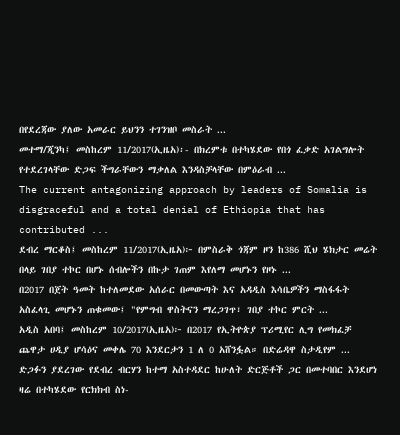በየደረጃው ያለው አመራር ይህንን ተገንዝቦ መስራት ...
መተማ/ጂንካ፤ መስከረም 11/2017(ኢዜአ)፡- በክረምቱ በተካሄደው የበጎ ፈቃድ አገልግሎት የተደረገላቸው ድጋፍ ችግራቸውን ማቃለል እንዳስቻላቸው በምዕራብ ...
The current antagonizing approach by leaders of Somalia is disgraceful and a total denial of Ethiopia that has contributed ...
ደብረ ማርቆስ፤ መስከረም 11/2017(ኢዜአ)፦ በምስራቅ ጎጃም ዞን ከ386 ሺህ ሄክታር መሬት በላይ ገበያ ተኮር በሆኑ ሰብሎችን በኩታ ገጠም እየለማ መሆኑን የዞኑ ...
በ2017 በጀት ዓመት ከተለመደው አሰራር በመውጣት እና አዳዲስ እሳቤዎችን ማስፋፋት አስፈላጊ መሆኑን ጠቁመው፤ "የምግብ ዋስትናን ማረጋገጥ፣ ገበያ ተኮር ምርት ...
አዲስ አበባ፤ መስከረም 10/2017(ኢዜአ)፦ በ2017 የኢትዮጵያ ፕሪሚየር ሊግ የመክፈቻ ጨዋታ ሀዲያ ሆሳዕና መቀሌ 70 እንደርታን 1 ለ 0 አሸንፏል። በድሬዳዋ ስታዲየም ...
ድጋፉን ያደረገው የደብረ ብርሃን ከተማ አስተዳደር ከሁለት ድርጅቶች ጋር በመተባበር እንደሆነ ዛሬ በተካሄደው የርክክብ ስነ-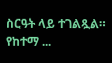ስርዓት ላይ ተገልጿል። የከተማ ...